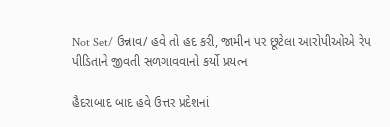Not Set/ ઉન્નાવ/ હવે તો હદ કરી, જામીન પર છૂટેલા આરોપીઓએ રેપ પીડિતાને જીવતી સળગાવવાનો કર્યો પ્રયત્ન

હૈદરાબાદ બાદ હવે ઉત્તર પ્રદેશનાં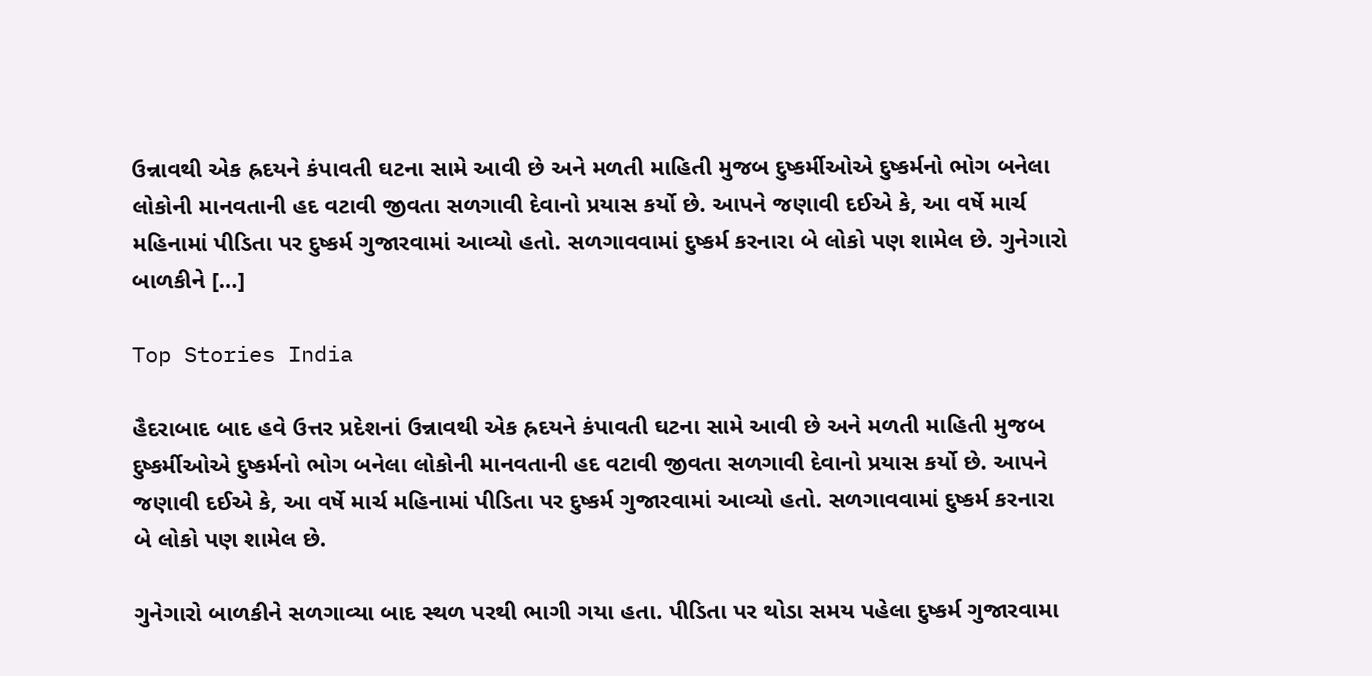ઉન્નાવથી એક હ્રદયને કંપાવતી ઘટના સામે આવી છે અને મળતી માહિતી મુજબ દુષ્કર્મીઓએ દુષ્કર્મનો ભોગ બનેલા લોકોની માનવતાની હદ વટાવી જીવતા સળગાવી દેવાનો પ્રયાસ કર્યો છે. આપને જણાવી દઈએ કે, આ વર્ષે માર્ચ મહિનામાં પીડિતા પર દુષ્કર્મ ગુજારવામાં આવ્યો હતો. સળગાવવામાં દુષ્કર્મ કરનારા બે લોકો પણ શામેલ છે. ગુનેગારો બાળકીને […]

Top Stories India

હૈદરાબાદ બાદ હવે ઉત્તર પ્રદેશનાં ઉન્નાવથી એક હ્રદયને કંપાવતી ઘટના સામે આવી છે અને મળતી માહિતી મુજબ દુષ્કર્મીઓએ દુષ્કર્મનો ભોગ બનેલા લોકોની માનવતાની હદ વટાવી જીવતા સળગાવી દેવાનો પ્રયાસ કર્યો છે. આપને જણાવી દઈએ કે, આ વર્ષે માર્ચ મહિનામાં પીડિતા પર દુષ્કર્મ ગુજારવામાં આવ્યો હતો. સળગાવવામાં દુષ્કર્મ કરનારા બે લોકો પણ શામેલ છે.

ગુનેગારો બાળકીને સળગાવ્યા બાદ સ્થળ પરથી ભાગી ગયા હતા. પીડિતા પર થોડા સમય પહેલા દુષ્કર્મ ગુજારવામા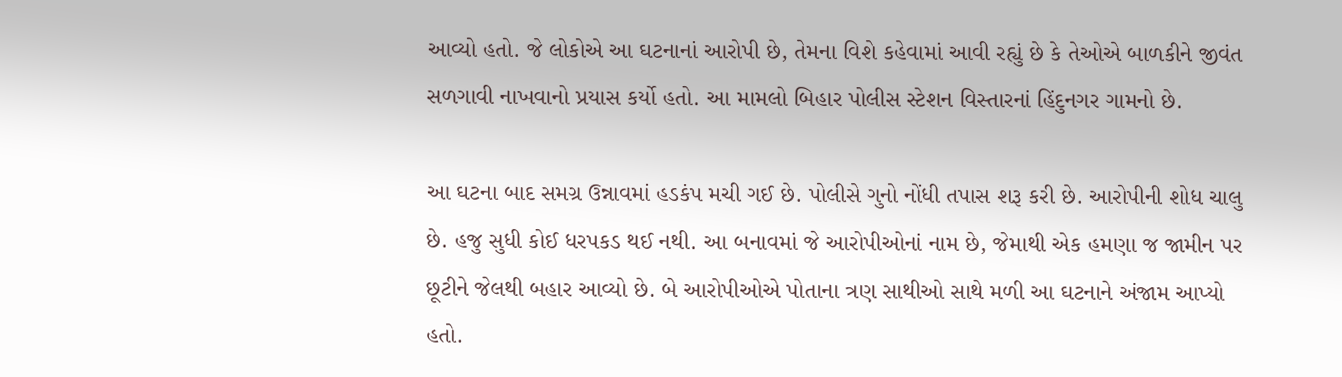આવ્યો હતો. જે લોકોએ આ ઘટનાનાં આરોપી છે, તેમના વિશે કહેવામાં આવી રહ્યું છે કે તેઓએ બાળકીને જીવંત સળગાવી નાખવાનો પ્રયાસ કર્યો હતો. આ મામલો બિહાર પોલીસ સ્ટેશન વિસ્તારનાં હિંદુનગર ગામનો છે.

આ ઘટના બાદ સમગ્ર ઉન્નાવમાં હડકંપ મચી ગઈ છે. પોલીસે ગુનો નોંધી તપાસ શરૂ કરી છે. આરોપીની શોધ ચાલુ છે. હજુ સુધી કોઈ ધરપકડ થઈ નથી. આ બનાવમાં જે આરોપીઓનાં નામ છે, જેમાથી એક હમણા જ જામીન પર છૂટીને જેલથી બહાર આવ્યો છે. બે આરોપીઓએ પોતાના ત્રણ સાથીઓ સાથે મળી આ ઘટનાને અંજામ આપ્યો હતો.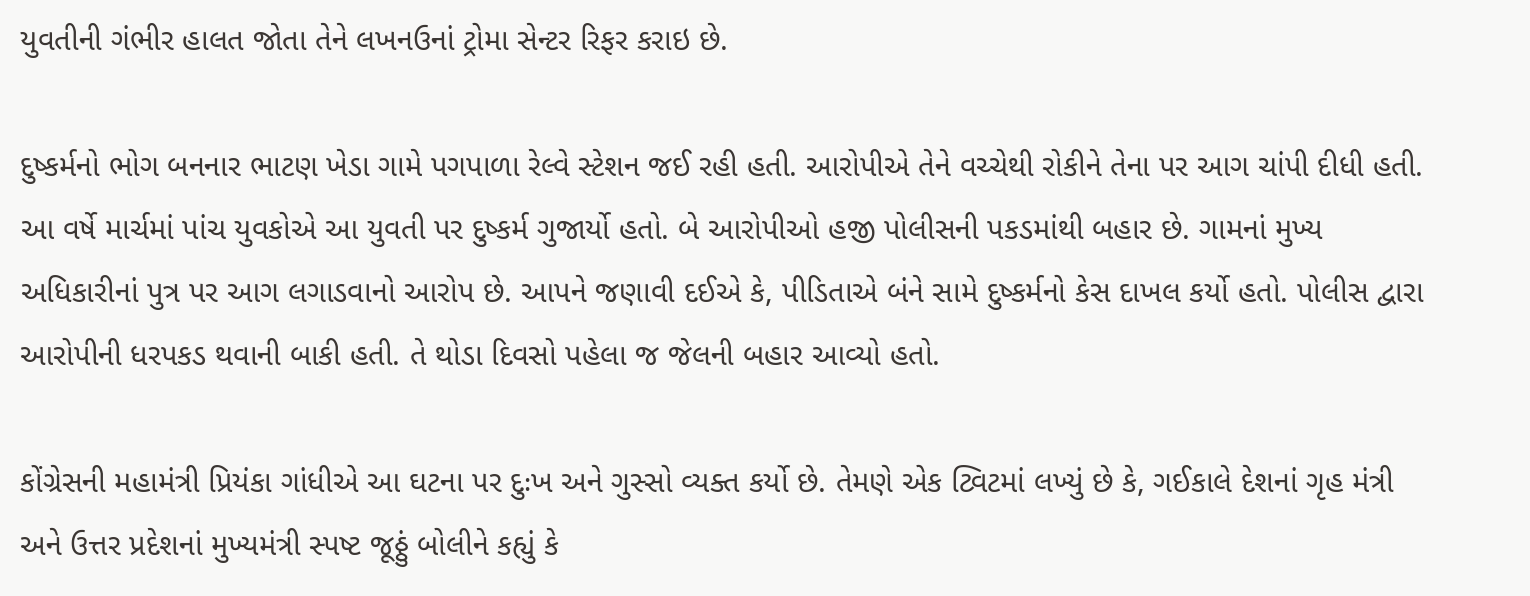યુવતીની ગંભીર હાલત જોતા તેને લખનઉનાં ટ્રોમા સેન્ટર રિફર કરાઇ છે.

દુષ્કર્મનો ભોગ બનનાર ભાટણ ખેડા ગામે પગપાળા રેલ્વે સ્ટેશન જઈ રહી હતી. આરોપીએ તેને વચ્ચેથી રોકીને તેના પર આગ ચાંપી દીધી હતી. આ વર્ષે માર્ચમાં પાંચ યુવકોએ આ યુવતી પર દુષ્કર્મ ગુજાર્યો હતો. બે આરોપીઓ હજી પોલીસની પકડમાંથી બહાર છે. ગામનાં મુખ્ય અધિકારીનાં પુત્ર પર આગ લગાડવાનો આરોપ છે. આપને જણાવી દઈએ કે, પીડિતાએ બંને સામે દુષ્કર્મનો કેસ દાખલ કર્યો હતો. પોલીસ દ્વારા આરોપીની ધરપકડ થવાની બાકી હતી. તે થોડા દિવસો પહેલા જ જેલની બહાર આવ્યો હતો.

કોંગ્રેસની મહામંત્રી પ્રિયંકા ગાંધીએ આ ઘટના પર દુઃખ અને ગુસ્સો વ્યક્ત કર્યો છે. તેમણે એક ટ્વિટમાં લખ્યું છે કે, ગઈકાલે દેશનાં ગૃહ મંત્રી અને ઉત્તર પ્રદેશનાં મુખ્યમંત્રી સ્પષ્ટ જૂઠ્ઠું બોલીને કહ્યું કે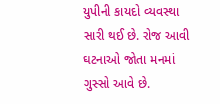યુપીની કાયદો વ્યવસ્થા સારી થઈ છે. રોજ આવી ઘટનાઓ જોતા મનમાં ગુસ્સો આવે છે.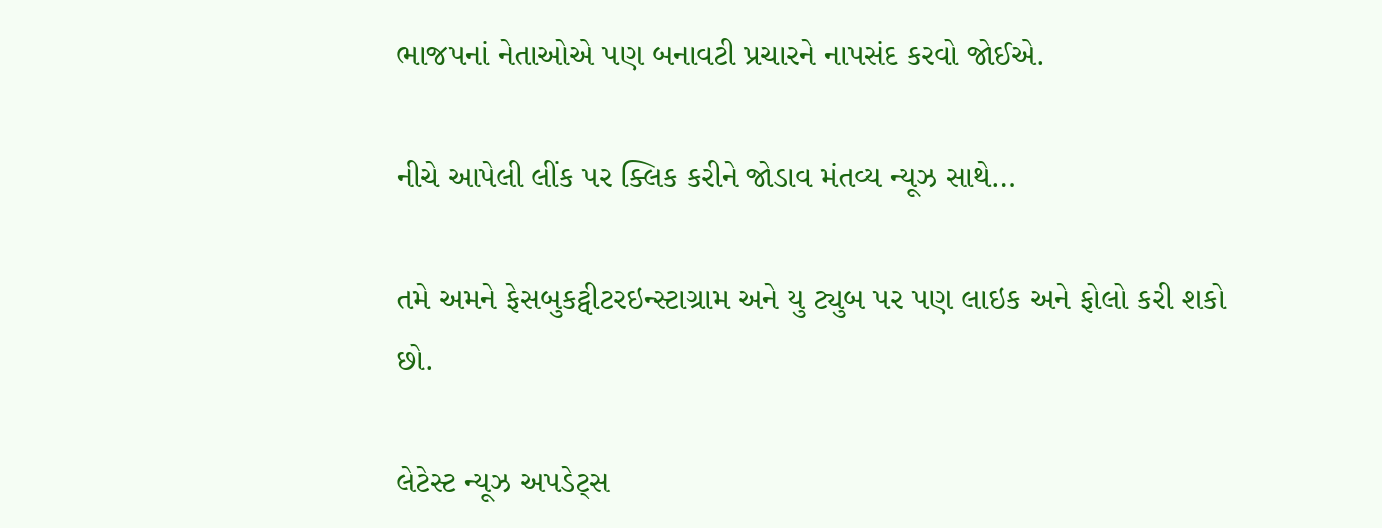ભાજપનાં નેતાઓએ પણ બનાવટી પ્રચારને નાપસંદ કરવો જોઈએ.

નીચે આપેલી લીંક પર ક્લિક કરીને જોડાવ મંતવ્ય ન્યૂઝ સાથે…

તમે અમને ફેસબુકટ્વીટરઇન્સ્ટાગ્રામ અને યુ ટ્યુબ પર પણ લાઇક અને ફોલો કરી શકો છો.

લેટેસ્ટ ન્યૂઝ અપડેટ્સ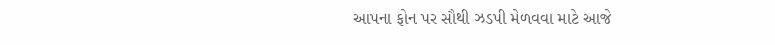આપના ફોન પર સૌથી ઝડપી મેળવવા માટે આજે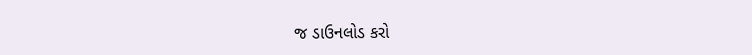જ ડાઉનલોડ કરો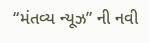“મંતવ્ય ન્યૂઝ” ની નવી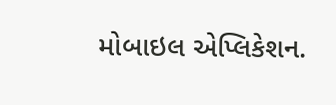મોબાઇલ એપ્લિકેશન.